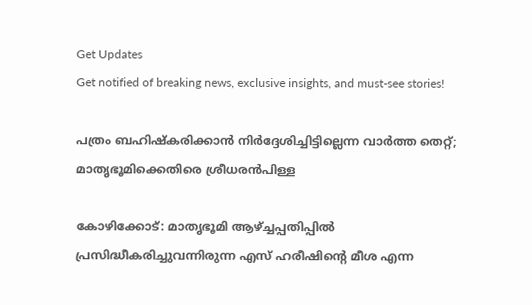Get Updates
Get notified of breaking news, exclusive insights, and must-see stories!

പത്രം ബഹിഷ്‌കരിക്കാന്‍ നിര്‍ദ്ദേശിച്ചിട്ടില്ലെന്ന വാര്‍ത്ത തെറ്റ്; മാതൃഭൂമിക്കെതിരെ ശ്രീധരന്‍പിള്ള

കോഴിക്കോട്: മാതൃഭൂമി ആഴ്ച്ചപ്പതിപ്പില്‍ പ്രസിദ്ധീകരിച്ചുവന്നിരുന്ന എസ് ഹരീഷിന്റെ മീശ എന്ന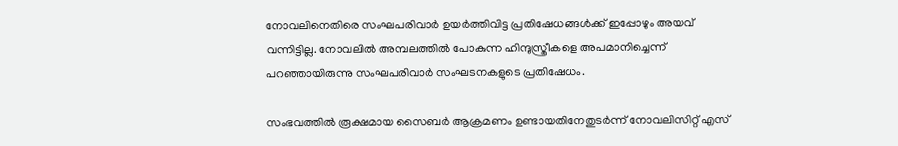നോവലിനെതിരെ സംഘപരിവാര്‍ ഉയര്‍ത്തിവിട്ട പ്രതിഷേധങ്ങള്‍ക്ക് ഇപ്പോഴും അയവ് വന്നിട്ടില്ല. നോവലില്‍ അമ്പലത്തില്‍ പോകുന്ന ഹിന്ദുസ്ത്രീകളെ അപമാനിച്ചെന്ന് പറഞ്ഞായിരുന്നു സംഘപരിവാര്‍ സംഘടനകളുടെ പ്രതിഷേധം.

സംഭവത്തില്‍ രൂക്ഷമായ സൈബര്‍ ആക്രമണം ഉണ്ടായതിനേതുടര്‍ന്ന് നോവലിസിറ്റ് എസ്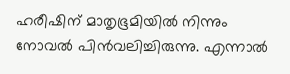ഹരീഷിന് മാതൃഭൂമിയില്‍ നിന്നും നോവല്‍ പിന്‍വലിച്ചിരുന്നു. എന്നാല്‍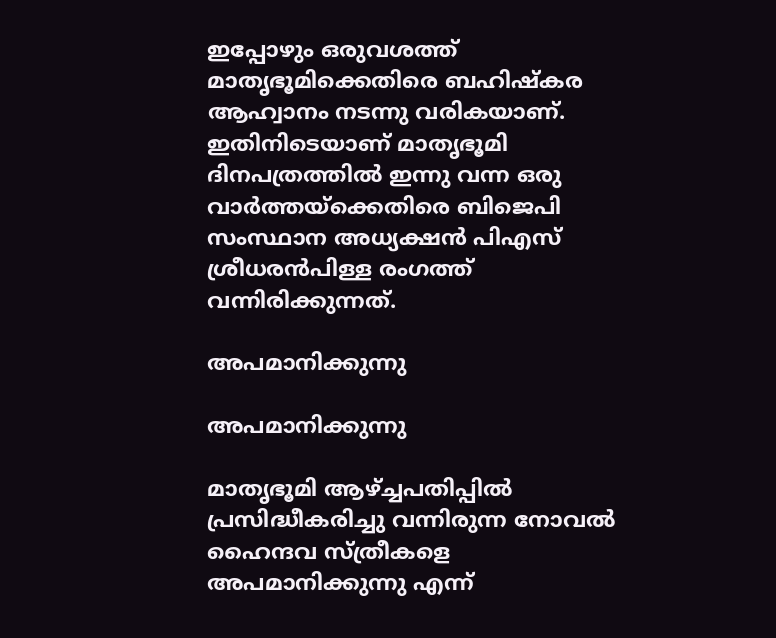ഇപ്പോഴും ഒരുവശത്ത് മാതൃഭൂമിക്കെതിരെ ബഹിഷ്‌കര ആഹ്വാനം നടന്നു വരികയാണ്. ഇതിനിടെയാണ് മാതൃഭൂമി ദിനപത്രത്തില്‍ ഇന്നു വന്ന ഒരു വാര്‍ത്തയ്‌ക്കെതിരെ ബിജെപി സംസ്ഥാന അധ്യക്ഷന്‍ പിഎസ് ശ്രീധരന്‍പിള്ള രംഗത്ത് വന്നിരിക്കുന്നത്.

അപമാനിക്കുന്നു

അപമാനിക്കുന്നു

മാതൃഭൂമി ആഴ്ച്ചപതിപ്പില്‍ പ്രസിദ്ധീകരിച്ചു വന്നിരുന്ന നോവല്‍ ഹൈന്ദവ സ്ത്രീകളെ അപമാനിക്കുന്നു എന്ന്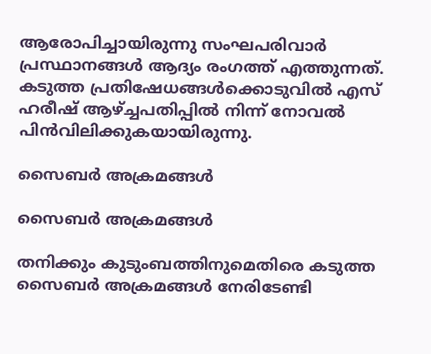ആരോപിച്ചായിരുന്നു സംഘപരിവാര്‍ പ്രസ്ഥാനങ്ങള്‍ ആദ്യം രംഗത്ത് എത്തുന്നത്. കടുത്ത പ്രതിഷേധങ്ങള്‍ക്കൊടുവില്‍ എസ് ഹരീഷ് ആഴ്ച്ചപതിപ്പില്‍ നിന്ന് നോവല്‍ പിന്‍വിലിക്കുകയായിരുന്നു.

സൈബര്‍ അക്രമങ്ങള്‍

സൈബര്‍ അക്രമങ്ങള്‍

തനിക്കും കുടുംബത്തിനുമെതിരെ കടുത്ത സൈബര്‍ അക്രമങ്ങള്‍ നേരിടേണ്ടി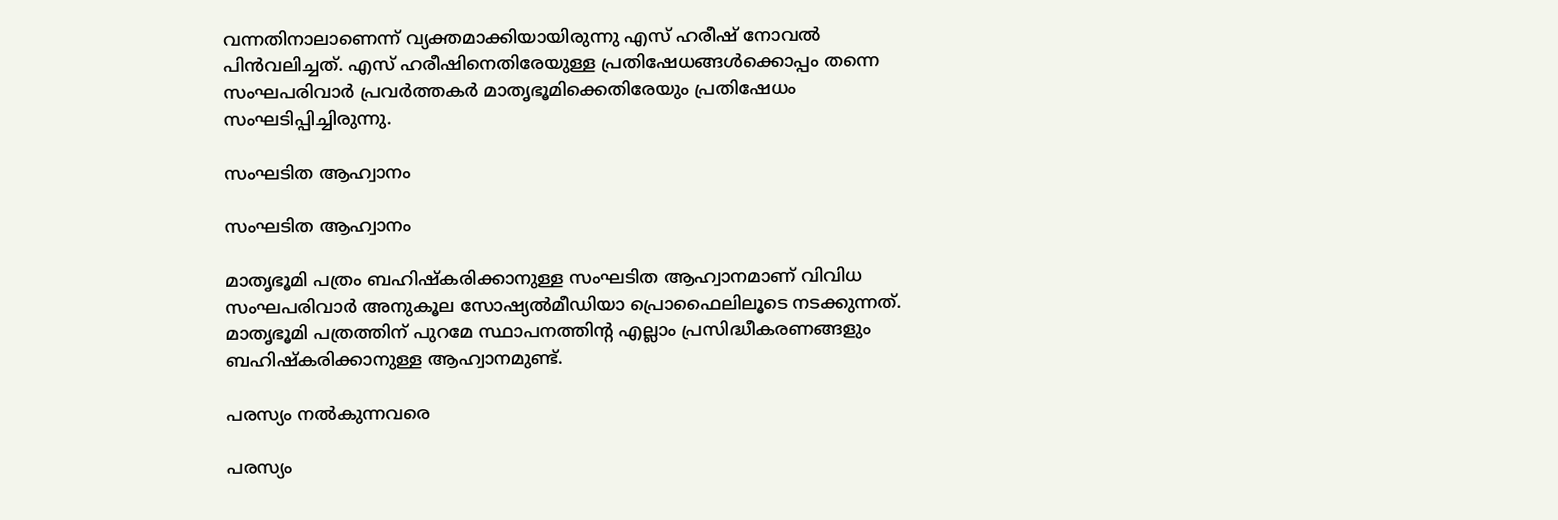വന്നതിനാലാണെന്ന് വ്യക്തമാക്കിയായിരുന്നു എസ് ഹരീഷ് നോവല്‍ പിന്‍വലിച്ചത്. എസ് ഹരീഷിനെതിരേയുള്ള പ്രതിഷേധങ്ങള്‍ക്കൊപ്പം തന്നെ സംഘപരിവാര്‍ പ്രവര്‍ത്തകര്‍ മാതൃഭൂമിക്കെതിരേയും പ്രതിഷേധം സംഘടിപ്പിച്ചിരുന്നു.

സംഘടിത ആഹ്വാനം

സംഘടിത ആഹ്വാനം

മാതൃഭൂമി പത്രം ബഹിഷ്‌കരിക്കാനുള്ള സംഘടിത ആഹ്വാനമാണ് വിവിധ സംഘപരിവാര്‍ അനുകൂല സോഷ്യല്‍മീഡിയാ പ്രൊഫൈലിലൂടെ നടക്കുന്നത്. മാതൃഭൂമി പത്രത്തിന് പുറമേ സ്ഥാപനത്തിന്റ എല്ലാം പ്രസിദ്ധീകരണങ്ങളും ബഹിഷ്‌കരിക്കാനുള്ള ആഹ്വാനമുണ്ട്.

പരസ്യം നല്‍കുന്നവരെ

പരസ്യം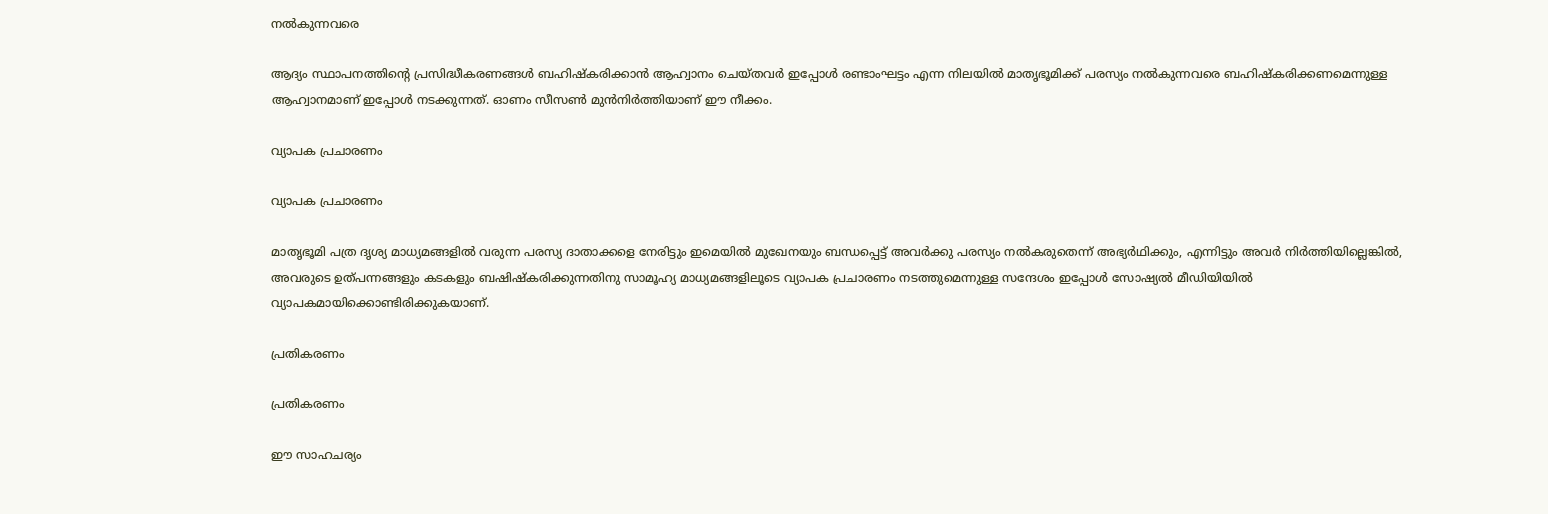നല്‍കുന്നവരെ

ആദ്യം സ്ഥാപനത്തിന്റെ പ്രസിദ്ധീകരണങ്ങള്‍ ബഹിഷ്‌കരിക്കാന്‍ ആഹ്വാനം ചെയ്തവര്‍ ഇപ്പോള്‍ രണ്ടാംഘട്ടം എന്ന നിലയില്‍ മാതൃഭൂമിക്ക് പരസ്യം നല്‍കുന്നവരെ ബഹിഷ്‌കരിക്കണമെന്നുള്ള ആഹ്വാനമാണ് ഇപ്പോള്‍ നടക്കുന്നത്. ഓണം സീസണ്‍ മുന്‍നിര്‍ത്തിയാണ് ഈ നീക്കം.

വ്യാപക പ്രചാരണം

വ്യാപക പ്രചാരണം

മാതൃഭൂമി പത്ര ദൃശ്യ മാധ്യമങ്ങളില്‍ വരുന്ന പരസ്യ ദാതാക്കളെ നേരിട്ടും ഇമെയില്‍ മുഖേനയും ബന്ധപ്പെട്ട് അവര്‍ക്കു പരസ്യം നല്‍കരുതെന്ന് അഭ്യര്‍ഥിക്കും, എന്നിട്ടും അവര്‍ നിര്‍ത്തിയില്ലെങ്കില്‍, അവരുടെ ഉത്പന്നങ്ങളും കടകളും ബഷിഷ്‌കരിക്കുന്നതിനു സാമൂഹ്യ മാധ്യമങ്ങളിലൂടെ വ്യാപക പ്രചാരണം നടത്തുമെന്നുള്ള സന്ദേശം ഇപ്പോള്‍ സോഷ്യല്‍ മീഡിയിയില്‍ വ്യാപകമായിക്കൊണ്ടിരിക്കുകയാണ്.

പ്രതികരണം

പ്രതികരണം

ഈ സാഹചര്യം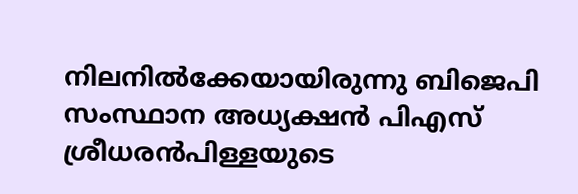നിലനില്‍ക്കേയായിരുന്നു ബിജെപി സംസ്ഥാന അധ്യക്ഷന്‍ പിഎസ് ശ്രീധരന്‍പിള്ളയുടെ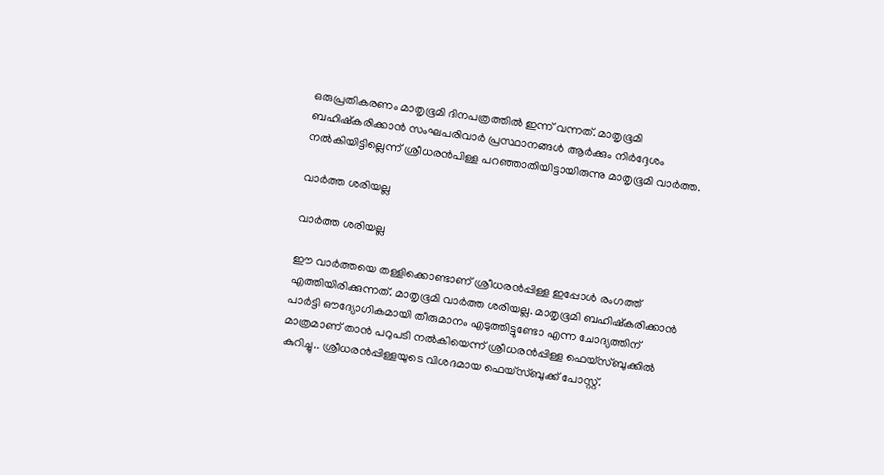ഒരുപ്രതികരണം മാതൃഭൂമി ദിനപത്രത്തില്‍ ഇന്ന് വന്നത്. മാതൃഭൂമി ബഹിഷ്‌കരിക്കാന്‍ സംഘപരിവാര്‍ പ്രസ്ഥാനങ്ങള്‍ ആര്‍ക്കും നിര്‍ദ്ദേശം നല്‍കിയിട്ടില്ലെന്ന് ശ്രീധരന്‍പിള്ള പറഞ്ഞാതിയിട്ടായിരുന്നു മാതൃഭൂമി വാര്‍ത്ത.

വാര്‍ത്ത ശരിയല്ല

വാര്‍ത്ത ശരിയല്ല

ഈ വാര്‍ത്തയെ തള്ളിക്കൊണ്ടാണ് ശ്രീധരന്‍പ്പിള്ള ഇപ്പോള്‍ രംഗത്ത് എത്തിയിരിക്കുന്നത്. മാതൃഭൂമി വാര്‍ത്ത ശരിയല്ല. മാതൃഭൂമി ബഹിഷ്‌കരിക്കാന്‍ പാര്‍ട്ടി ഔദ്യോഗികമായി തീരുമാനം എടുത്തിട്ടുണ്ടോ എന്ന ചോദ്യത്തിന് മാത്രമാണ് താന്‍ പറുപടി നല്‍കിയെന്ന് ശ്രീധരന്‍പ്പിള്ള ഫെയ്‌സ്ബുക്കില്‍ കുറിച്ചു.. ശ്രീധരന്‍പ്പിള്ളയുടെ വിശദമായ ഫെയ്‌സ്ബുക്ക് പോസ്റ്റ്.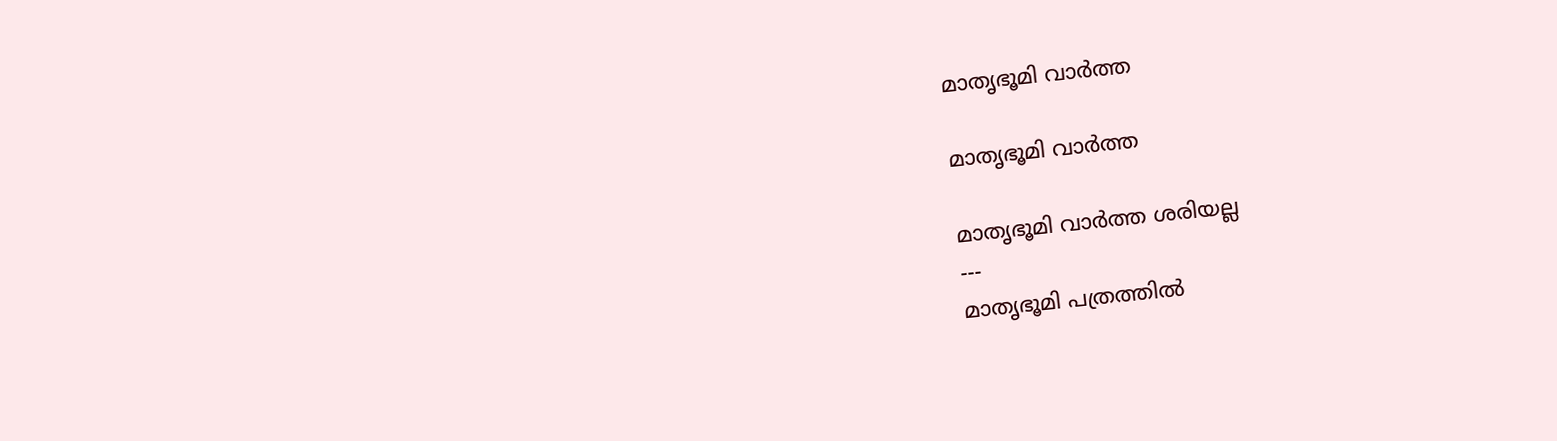മാതൃഭൂമി വാര്‍ത്ത

മാതൃഭൂമി വാര്‍ത്ത

മാതൃഭൂമി വാര്‍ത്ത ശരിയല്ല
---
മാതൃഭൂമി പത്രത്തില്‍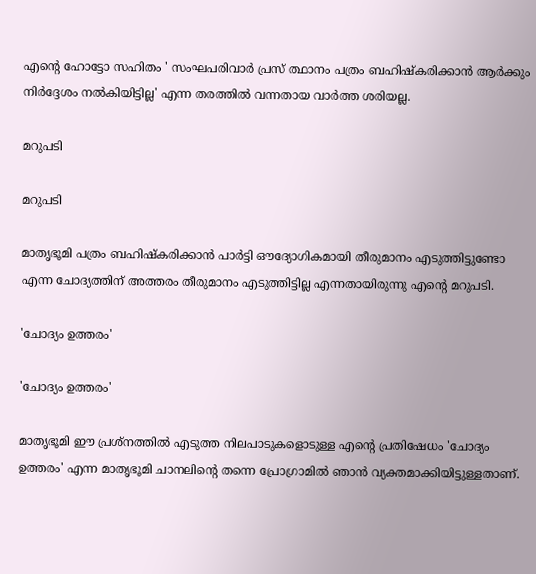എന്റെ ഹോട്ടോ സഹിതം ' സംഘപരിവാര്‍ പ്രസ് ത്ഥാനം പത്രം ബഹിഷ്‌കരിക്കാന്‍ ആര്‍ക്കും നിര്‍ദ്ദേശം നല്‍കിയിട്ടില്ല' എന്ന തരത്തില്‍ വന്നതായ വാര്‍ത്ത ശരിയല്ല.

മറുപടി

മറുപടി

മാതൃഭൂമി പത്രം ബഹിഷ്‌കരിക്കാന്‍ പാര്‍ട്ടി ഔദ്യോഗികമായി തീരുമാനം എടുത്തിട്ടുണ്ടോ എന്ന ചോദ്യത്തിന് അത്തരം തീരുമാനം എടുത്തിട്ടില്ല എന്നതായിരുന്നു എന്റെ മറുപടി.

'ചോദ്യം ഉത്തരം'

'ചോദ്യം ഉത്തരം'

മാതൃഭൂമി ഈ പ്രശ്‌നത്തില്‍ എടുത്ത നിലപാടുകളൊടുള്ള എന്റെ പ്രതിഷേധം 'ചോദ്യം ഉത്തരം' എന്ന മാതൃഭൂമി ചാനലിന്റെ തന്നെ പ്രോഗ്രാമില്‍ ഞാന്‍ വ്യക്തമാക്കിയിട്ടുള്ളതാണ്.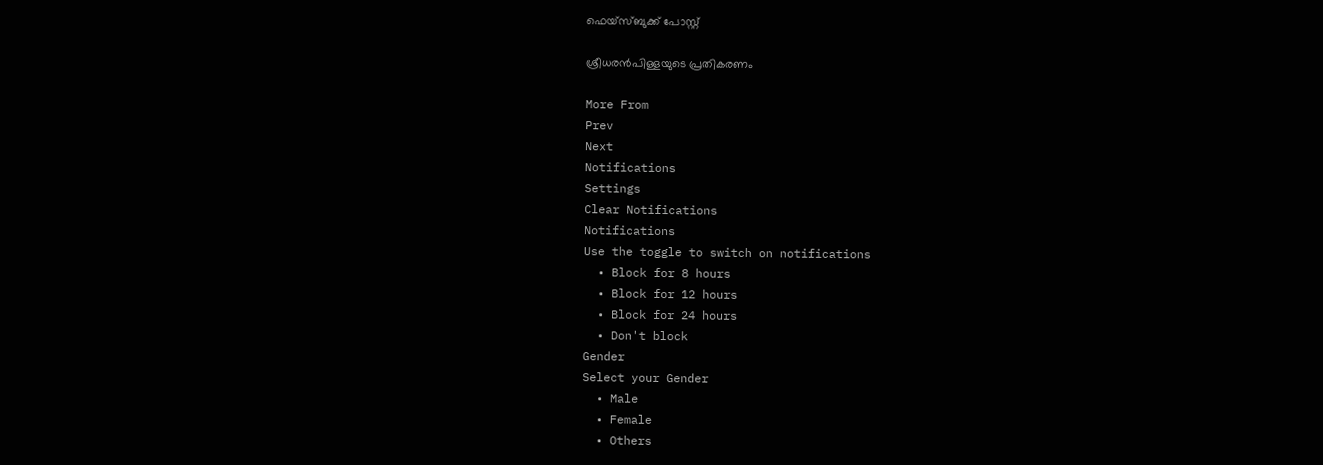ഫെയ്സ്ബുക്ക് പോസ്റ്റ്

ശ്രീധരന്‍പിള്ളയുടെ പ്രതികരണം

More From
Prev
Next
Notifications
Settings
Clear Notifications
Notifications
Use the toggle to switch on notifications
  • Block for 8 hours
  • Block for 12 hours
  • Block for 24 hours
  • Don't block
Gender
Select your Gender
  • Male
  • Female
  • Others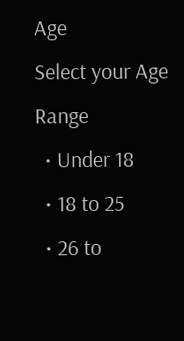Age
Select your Age Range
  • Under 18
  • 18 to 25
  • 26 to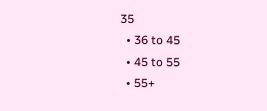35
  • 36 to 45
  • 45 to 55
  • 55+